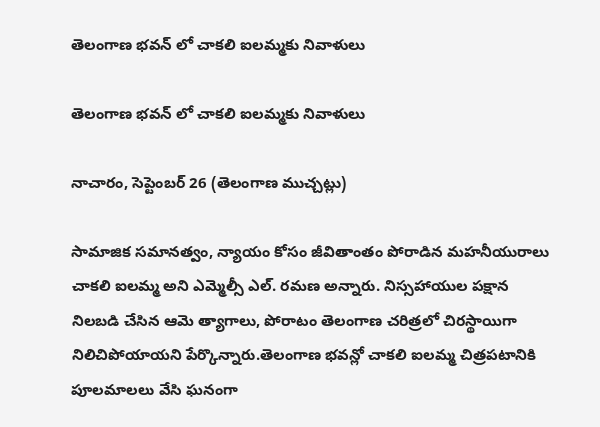తెలంగాణ భవన్ లో చాకలి ఐలమ్మకు నివాళులు

తెలంగాణ భవన్ లో చాకలి ఐలమ్మకు నివాళులు

నాచారం, సెప్టెంబర్ 26 (తెలంగాణ ముచ్చట్లు)

సామాజిక సమానత్వం, న్యాయం కోసం జీవితాంతం పోరాడిన మహనీయురాలు చాకలి ఐలమ్మ అని ఎమ్మెల్సీ ఎల్. రమణ అన్నారు. నిస్సహాయుల పక్షాన నిలబడి చేసిన ఆమె త్యాగాలు, పోరాటం తెలంగాణ చరిత్రలో చిరస్థాయిగా నిలిచిపోయాయని పేర్కొన్నారు.తెలంగాణ భవన్లో చాకలి ఐలమ్మ చిత్రపటానికి పూలమాలలు వేసి ఘనంగా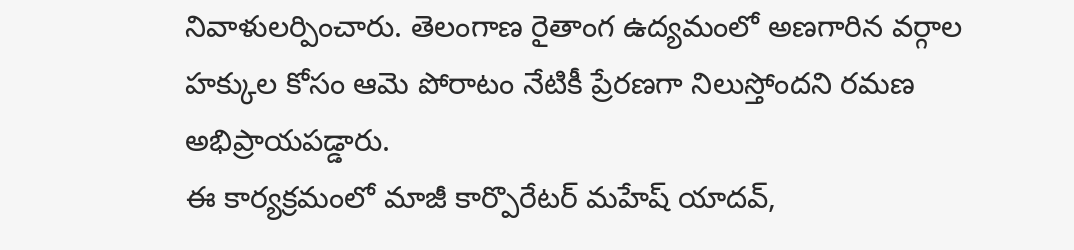నివాళులర్పించారు. తెలంగాణ రైతాంగ ఉద్యమంలో అణగారిన వర్గాల హక్కుల కోసం ఆమె పోరాటం నేటికీ ప్రేరణగా నిలుస్తోందని రమణ అభిప్రాయపడ్డారు.
ఈ కార్యక్రమంలో మాజీ కార్పొరేటర్ మహేష్ యాదవ్,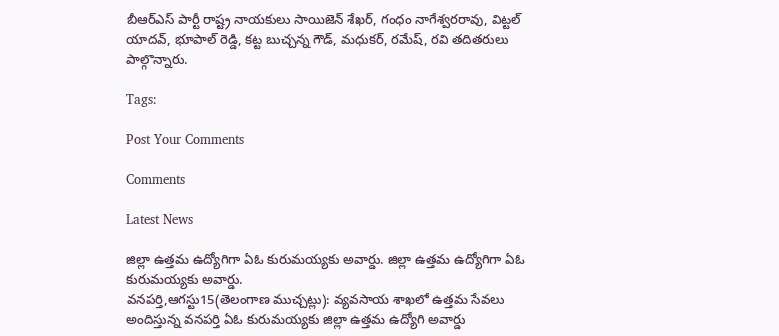బీఆర్ఎస్ పార్టీ రాష్ట్ర నాయకులు సాయిజెన్ శేఖర్, గంధం నాగేశ్వరరావు, విట్టల్ యాదవ్, భూపాల్ రెడ్డి, కట్ట బుచ్చన్న గౌడ్, మధుకర్, రమేష్, రవి తదితరులు పాల్గొన్నారు.

Tags:

Post Your Comments

Comments

Latest News

జిల్లా ఉత్తమ ఉద్యోగిగా ఏఓ కురుమయ్యకు అవార్డు. జిల్లా ఉత్తమ ఉద్యోగిగా ఏఓ కురుమయ్యకు అవార్డు.
వనపర్తి,ఆగస్టు15(తెలంగాణ ముచ్చట్లు): వ్యవసాయ శాఖలో ఉత్తమ సేవలు అందిస్తున్న వనపర్తి ఏఓ కురుమయ్యకు జిల్లా ఉత్తమ ఉద్యోగి అవార్డు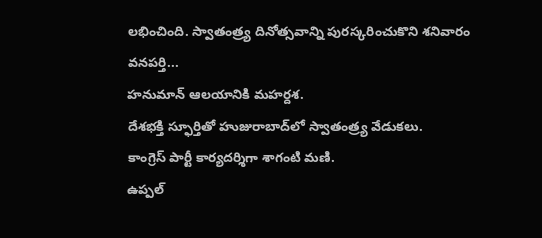లభించింది. స్వాతంత్ర్య దినోత్సవాన్ని పురస్కరించుకొని శనివారం వనపర్తి...
హనుమాన్ ఆలయానికి మహర్దశ.
దేశభక్తి స్ఫూర్తితో హుజురాబాద్‌లో స్వాతంత్ర్య వేడుకలు.
కాంగ్రెస్ పార్టీ కార్యదర్శిగా శాగంటి మణి.
ఉప్పల్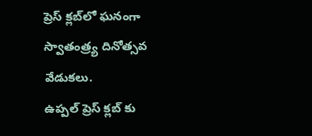ప్రెస్ క్లబ్‌లో ఘనంగా స్వాతంత్ర్య దినోత్సవ వేడుకలు.
ఉప్పల్ ప్రెస్ క్లబ్‌ కు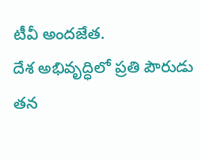టీవీ అందజేత.
దేశ అభివృద్ధిలో ప్రతి పౌరుడు తన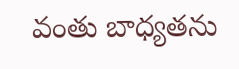వంతు బాధ్యతను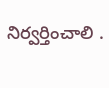నిర్వర్తించాలి .